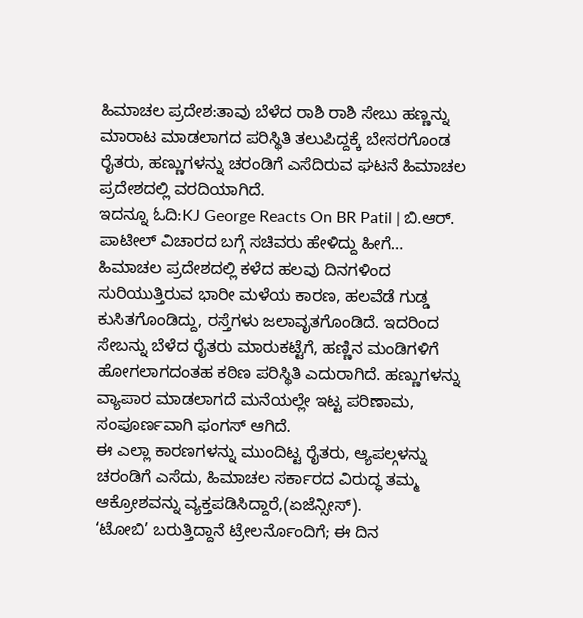ಹಿಮಾಚಲ ಪ್ರದೇಶ:ತಾವು ಬೆಳೆದ ರಾಶಿ ರಾಶಿ ಸೇಬು ಹಣ್ಣನ್ನು ಮಾರಾಟ ಮಾಡಲಾಗದ ಪರಿಸ್ಥಿತಿ ತಲುಪಿದ್ದಕ್ಕೆ ಬೇಸರಗೊಂಡ ರೈತರು, ಹಣ್ಣುಗಳನ್ನು ಚರಂಡಿಗೆ ಎಸೆದಿರುವ ಘಟನೆ ಹಿಮಾಚಲ ಪ್ರದೇಶದಲ್ಲಿ ವರದಿಯಾಗಿದೆ.
ಇದನ್ನೂ ಓದಿ:KJ George Reacts On BR Patil | ಬಿ.ಆರ್. ಪಾಟೀಲ್ ವಿಚಾರದ ಬಗ್ಗೆ ಸಚಿವರು ಹೇಳಿದ್ದು ಹೀಗೆ…
ಹಿಮಾಚಲ ಪ್ರದೇಶದಲ್ಲಿ ಕಳೆದ ಹಲವು ದಿನಗಳಿಂದ ಸುರಿಯುತ್ತಿರುವ ಭಾರೀ ಮಳೆಯ ಕಾರಣ, ಹಲವೆಡೆ ಗುಡ್ಡ ಕುಸಿತಗೊಂಡಿದ್ದು, ರಸ್ತೆಗಳು ಜಲಾವೃತಗೊಂಡಿದೆ. ಇದರಿಂದ ಸೇಬನ್ನು ಬೆಳೆದ ರೈತರು ಮಾರುಕಟ್ಟೆಗೆ, ಹಣ್ಣಿನ ಮಂಡಿಗಳಿಗೆ ಹೋಗಲಾಗದಂತಹ ಕಠಿಣ ಪರಿಸ್ಥಿತಿ ಎದುರಾಗಿದೆ. ಹಣ್ಣುಗಳನ್ನು ವ್ಯಾಪಾರ ಮಾಡಲಾಗದೆ ಮನೆಯಲ್ಲೇ ಇಟ್ಟ ಪರಿಣಾಮ, ಸಂಪೂರ್ಣವಾಗಿ ಫಂಗಸ್ ಆಗಿದೆ.
ಈ ಎಲ್ಲಾ ಕಾರಣಗಳನ್ನು ಮುಂದಿಟ್ಟ ರೈತರು, ಆ್ಯಪಲ್ಗಳನ್ನು ಚರಂಡಿಗೆ ಎಸೆದು, ಹಿಮಾಚಲ ಸರ್ಕಾರದ ವಿರುದ್ಧ ತಮ್ಮ ಆಕ್ರೋಶವನ್ನು ವ್ಯಕ್ತಪಡಿಸಿದ್ದಾರೆ,(ಏಜೆನ್ಸೀಸ್).
‘ಟೋಬಿ’ ಬರುತ್ತಿದ್ದಾನೆ ಟ್ರೇಲರ್ನೊಂದಿಗೆ; ಈ ದಿನ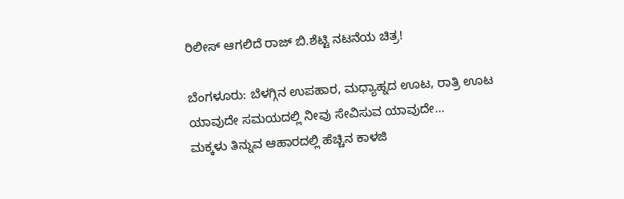ರಿಲೀಸ್ ಆಗಲಿದೆ ರಾಜ್ ಬಿ.ಶೆಟ್ಟಿ ನಟನೆಯ ಚಿತ್ರ!

ಬೆಂಗಳೂರು: ಬೆಳಗ್ಗಿನ ಉಪಹಾರ, ಮಧ್ಯಾಹ್ನದ ಊಟ, ರಾತ್ರಿ ಊಟ ಯಾವುದೇ ಸಮಯದಲ್ಲಿ ನೀವು ಸೇವಿಸುವ ಯಾವುದೇ…
ಮಕ್ಕಳು ತಿನ್ನುವ ಆಹಾರದಲ್ಲಿ ಹೆಚ್ಚಿನ ಕಾಳಜಿ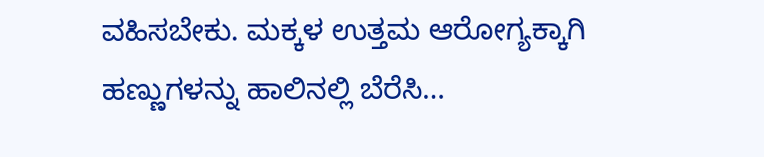ವಹಿಸಬೇಕು. ಮಕ್ಕಳ ಉತ್ತಮ ಆರೋಗ್ಯಕ್ಕಾಗಿ ಹಣ್ಣುಗಳನ್ನು ಹಾಲಿನಲ್ಲಿ ಬೆರೆಸಿ…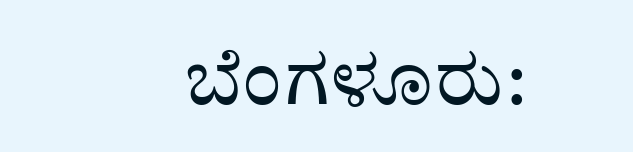ಬೆಂಗಳೂರು: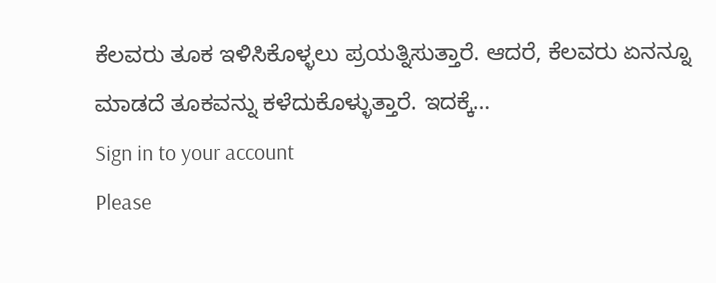ಕೆಲವರು ತೂಕ ಇಳಿಸಿಕೊಳ್ಳಲು ಪ್ರಯತ್ನಿಸುತ್ತಾರೆ. ಆದರೆ, ಕೆಲವರು ಏನನ್ನೂ ಮಾಡದೆ ತೂಕವನ್ನು ಕಳೆದುಕೊಳ್ಳುತ್ತಾರೆ. ಇದಕ್ಕೆ…
Sign in to your account
Please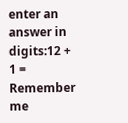enter an answer in digits:12 + 1 =
Remember me